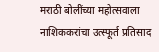मराठी बोलींच्या महोत्सवाला नाशिककरांचा उत्स्फूर्त प्रतिसाद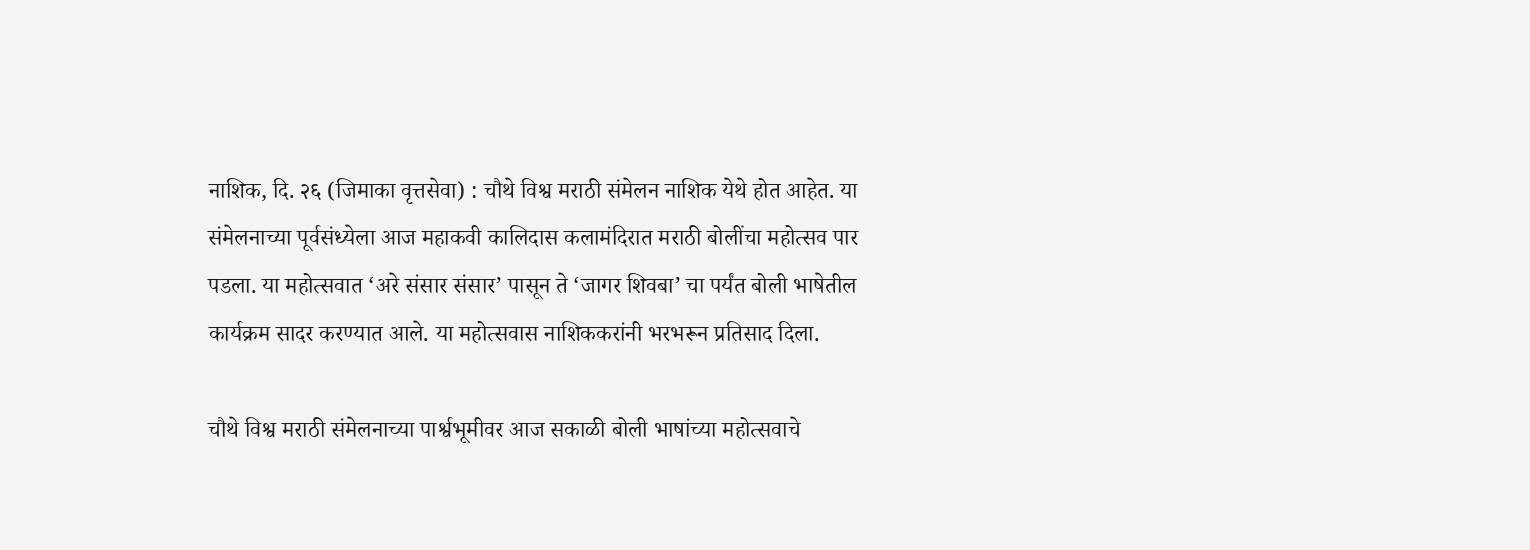नाशिक, दि. २६ (जिमाका वृत्तसेवा) : चौथे विश्व मराठी संमेलन नाशिक येथे होत आहेत. या संमेलनाच्या पूर्वसंध्येला आज महाकवी कालिदास कलामंदिरात मराठी बोलींचा महोत्सव पार पडला. या महोत्सवात ‘अरे संसार संसार’ पासून ते ‘जागर शिवबा’ चा पर्यंत बोली भाषेतील कार्यक्रम सादर करण्यात आले. या महोत्सवास नाशिककरांनी भरभरून प्रतिसाद दिला.

चौथे विश्व मराठी संमेलनाच्या पार्श्वभूमीवर आज सकाळी बोली भाषांच्या महोत्सवाचे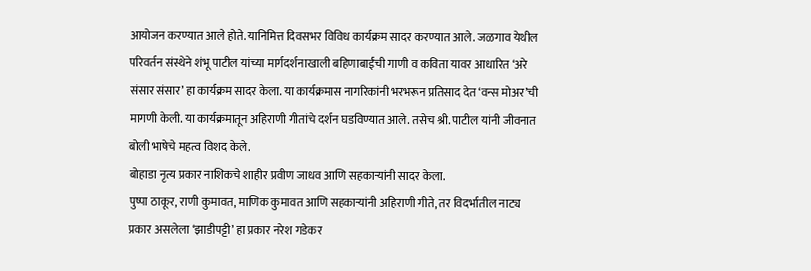आयोजन करण्यात आले होते. यानिमित्त दिवसभर विविध कार्यक्रम सादर करण्यात आले. जळगाव येथील परिवर्तन संस्थेने शंभू पाटील यांच्या मार्गदर्शनाखाली बहिणाबाईंची गाणी व कविता यावर आधारित ‘अरे संसार संसार’ हा कार्यक्रम सादर केला. या कार्यक्रमास नागरिकांनी भरभरून प्रतिसाद देत ‘वन्स मोअर’ची मागणी केली. या कार्यक्रमातून अहिराणी गीतांचे दर्शन घडविण्यात आले. तसेच श्री. पाटील यांनी जीवनात बोली भाषेचे महत्व विशद केले.
बोहाडा नृत्य प्रकार नाशिकचे शाहीर प्रवीण जाधव आणि सहकाऱ्यांनी सादर केला.
पुष्पा ठाकूर, राणी कुमावत, माणिक कुमावत आणि सहकाऱ्यांनी अहिराणी गीते, तर विदर्भातील नाट्य प्रकार असलेला ‘झाडीपट्टी’ हा प्रकार नरेश गडेकर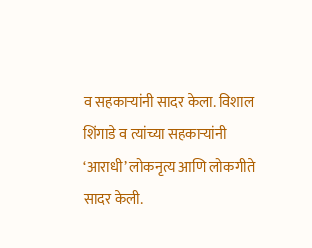व सहकाऱ्यांनी सादर केला. विशाल शिंगाडे व त्यांच्या सहकाऱ्यांनी ‘आराधी’ लोकनृत्य आणि लोकगीते सादर केली.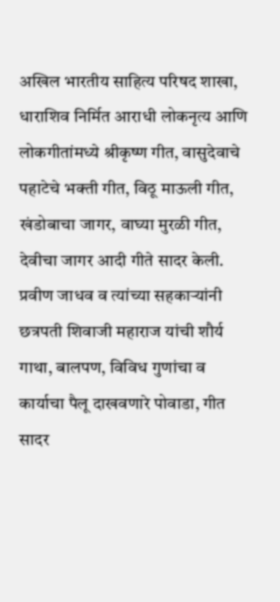अखिल भारतीय साहित्य परिषद शाखा, धाराशिव निर्मित आराधी लोकनृत्य आणि लोकगीतांमध्ये श्रीकृष्ण गीत, वासुदेवाचे पहाटेचे भक्ती गीत, विठू माऊली गीत, खंडोबाचा जागर, वाघ्या मुरळी गीत, देवीचा जागर आदी गीते सादर केली.
प्रवीण जाधव व त्यांच्या सहकाऱ्यांनी छत्रपती शिवाजी महाराज यांची शौर्य गाथा, बालपण, विविध गुणांचा व कार्याचा पैलू दाखवणारे पोवाडा, गीत सादर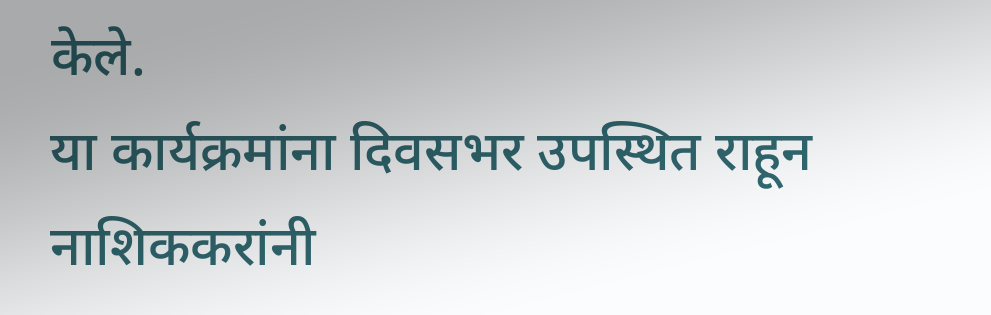केले.
या कार्यक्रमांना दिवसभर उपस्थित राहून नाशिककरांनी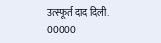उत्स्फूर्त दाद दिली.
00000